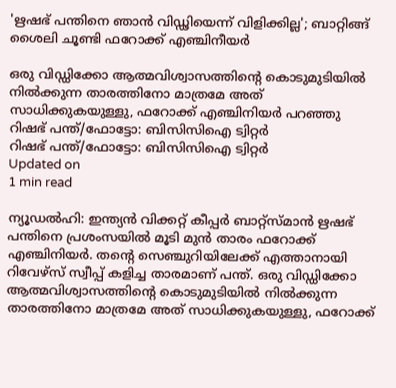'ഋഷഭ് പന്തിനെ ഞാന്‍ വിഡ്ഢിയെന്ന് വിളിക്കില്ല'; ബാറ്റിങ്ങ് ശൈലി ചൂണ്ടി ഫറോക്ക് എഞ്ചിനീയര്‍

ഒരു വിഡ്ഡിക്കോ ആത്മവിശ്വാസത്തിന്റെ കൊടുമുടിയില്‍ നില്‍ക്കുന്ന താരത്തിനോ മാത്രമേ അത് സാധിക്കുകയുള്ളു, ഫറോക്ക് എഞ്ചിനിയര്‍ പറഞ്ഞു
റിഷഭ് പന്ത്/ഫോട്ടോ: ബിസിസിഐ ട്വിറ്റര്‍
റിഷഭ് പന്ത്/ഫോട്ടോ: ബിസിസിഐ ട്വിറ്റര്‍
Updated on
1 min read

ന്യൂഡല്‍ഹി: ഇന്ത്യന്‍ വിക്കറ്റ് കീപ്പര്‍ ബാറ്റ്‌സ്മാന്‍ ഋഷഭ് പന്തിനെ പ്രശംസയില്‍ മൂടി മുന്‍ താരം ഫറോക്ക് എഞ്ചിനിയര്‍. തന്റെ സെഞ്ചുറിയിലേക്ക് എത്താനായി റിവേഴ്‌സ് സ്വീപ്പ് കളിച്ച താരമാണ് പന്ത്. ഒരു വിഡ്ഡിക്കോ ആത്മവിശ്വാസത്തിന്റെ കൊടുമുടിയില്‍ നില്‍ക്കുന്ന താരത്തിനോ മാത്രമേ അത് സാധിക്കുകയുള്ളു, ഫറോക്ക്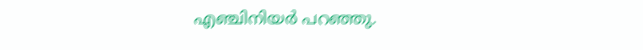എഞ്ചിനിയര്‍ പറഞ്ഞു.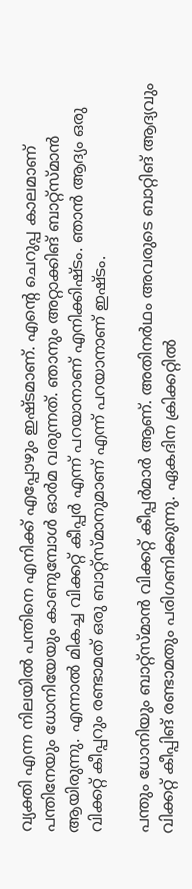വ്യക്തി എന്ന നിലയില്‍ പന്തിനെ എനിക്ക് എപ്പോഴും ഇഷ്ടമാണ്. എന്റെ ചെറുപ്പ കാലമാണ് പന്തിനേയും ധോനിയേയും കാണുമ്പോള്‍ ഓര്‍മ വരുന്നത്. ഞാനും അറ്റാക്കിങ് ബാറ്റ്‌സ്മാന്‍ ആയിരുന്നു. എന്നാല്‍ മികച്ച വിക്കറ്റ് കീപ്പര്‍ എന്ന് പറയാനാണ് എനിക്കിഷ്ടം. ഞാന്‍ ആദ്യം ഒരു വിക്കറ്റ് കീപ്പറും രണ്ടാമത് ഒരു ബാറ്റ്‌സ്മാനുമാണ് എന്ന് പറയാനാണ് ഇഷ്ടം.

പന്തും ധോനിയും ബാറ്റ്‌സ്മാന്‍ വിക്കറ്റ് കീപ്പര്‍മാര്‍ ആണ്. അതിനര്‍ഥം അവരുടെ ബാറ്റിങ് ആദ്യവും വിക്കറ്റ് കീപ്പിങ് രണ്ടാമതും പരിഗണിക്കുന്നു. ഏകദിന ക്രിക്കറ്റില്‍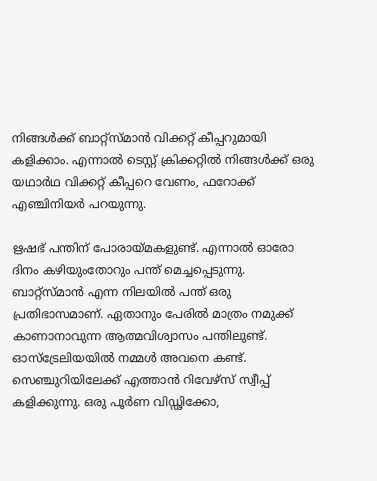നിങ്ങള്‍ക്ക് ബാറ്റ്‌സ്മാന്‍ വിക്കറ്റ് കീപ്പറുമായി കളിക്കാം. എന്നാല്‍ ടെസ്റ്റ് ക്രിക്കറ്റില്‍ നിങ്ങള്‍ക്ക് ഒരു യഥാര്‍ഥ വിക്കറ്റ് കീപ്പറെ വേണം, ഫറോക്ക് എഞ്ചിനിയര്‍ പറയുന്നു.

ഋഷഭ് പന്തിന് പോരായ്മകളുണ്ട്. എന്നാല്‍ ഓരോ ദിനം കഴിയുംതോറും പന്ത് മെച്ചപ്പെടുന്നു. ബാറ്റ്‌സ്മാന്‍ എന്ന നിലയില്‍ പന്ത് ഒരു പ്രതിഭാസമാണ്. ഏതാനും പേരില്‍ മാത്രം നമുക്ക് കാണാനാവുന്ന ആത്മവിശ്വാസം പന്തിലുണ്ട്. ഓസ്‌ട്രേലിയയില്‍ നമ്മള്‍ അവനെ കണ്ട്. സെഞ്ചുറിയിലേക്ക് എത്താന്‍ റിവേഴ്‌സ് സ്വീപ്പ് കളിക്കുന്നു. ഒരു പൂര്‍ണ വിഡ്ഢിക്കോ,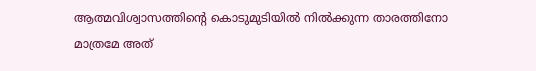ആത്മവിശ്വാസത്തിന്റെ കൊടുമുടിയില്‍ നില്‍ക്കുന്ന താരത്തിനോ മാത്രമേ അത്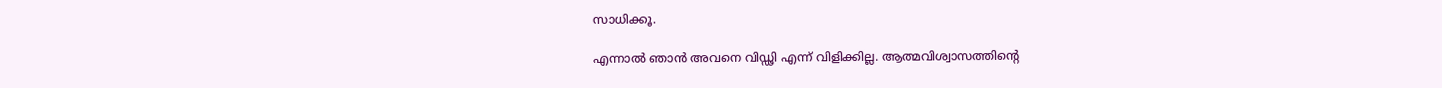സാധിക്കൂ.

എന്നാല്‍ ഞാന്‍ അവനെ വിഡ്ഢി എന്ന് വിളിക്കില്ല. ആത്മവിശ്വാസത്തിന്റെ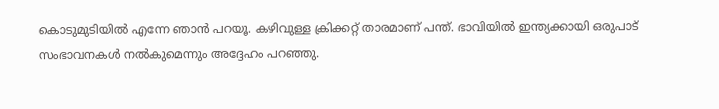കൊടുമുടിയില്‍ എന്നേ ഞാന്‍ പറയൂ. കഴിവുള്ള ക്രിക്കറ്റ് താരമാണ് പന്ത്. ഭാവിയില്‍ ഇന്ത്യക്കായി ഒരുപാട് സംഭാവനകള്‍ നല്‍കുമെന്നും അദ്ദേഹം പറഞ്ഞു.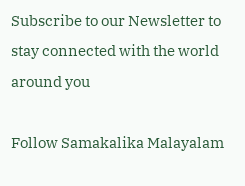Subscribe to our Newsletter to stay connected with the world around you

Follow Samakalika Malayalam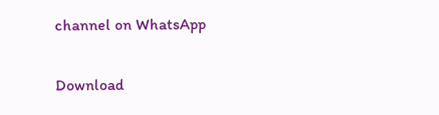channel on WhatsApp

Download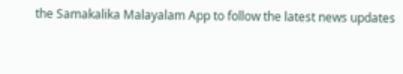the Samakalika Malayalam App to follow the latest news updates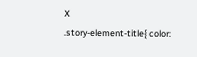X
.story-element-title{ color: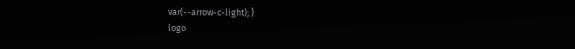var(--arrow-c-light); }
logo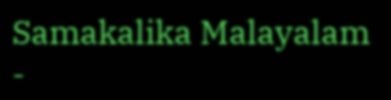Samakalika Malayalam -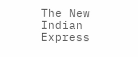The New Indian Express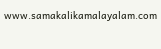www.samakalikamalayalam.com